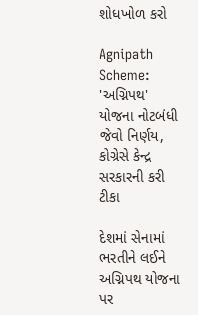શોધખોળ કરો

Agnipath Scheme: 'અગ્નિપથ' યોજના નોટબંધી જેવો નિર્ણય, કોગ્રેસે કેન્દ્ર સરકારની કરી ટીકા

દેશમાં સેનામાં ભરતીને લઈને અગ્નિપથ યોજના પર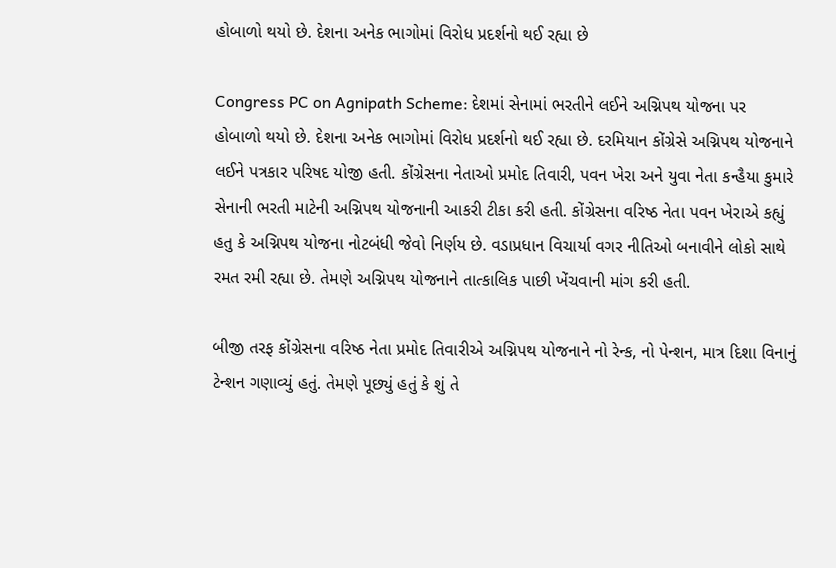હોબાળો થયો છે. દેશના અનેક ભાગોમાં વિરોધ પ્રદર્શનો થઈ રહ્યા છે

Congress PC on Agnipath Scheme: દેશમાં સેનામાં ભરતીને લઈને અગ્નિપથ યોજના પર હોબાળો થયો છે. દેશના અનેક ભાગોમાં વિરોધ પ્રદર્શનો થઈ રહ્યા છે. દરમિયાન કોંગ્રેસે અગ્નિપથ યોજનાને લઈને પત્રકાર પરિષદ યોજી હતી. કોંગ્રેસના નેતાઓ પ્રમોદ તિવારી, પવન ખેરા અને યુવા નેતા કન્હૈયા કુમારે સેનાની ભરતી માટેની અગ્નિપથ યોજનાની આકરી ટીકા કરી હતી. કોંગ્રેસના વરિષ્ઠ નેતા પવન ખેરાએ કહ્યું હતુ કે અગ્નિપથ યોજના નોટબંધી જેવો નિર્ણય છે. વડાપ્રધાન વિચાર્યા વગર નીતિઓ બનાવીને લોકો સાથે રમત રમી રહ્યા છે. તેમણે અગ્નિપથ યોજનાને તાત્કાલિક પાછી ખેંચવાની માંગ કરી હતી.

બીજી તરફ કોંગ્રેસના વરિષ્ઠ નેતા પ્રમોદ તિવારીએ અગ્નિપથ યોજનાને નો રેન્ક, નો પેન્શન, માત્ર દિશા વિનાનું ટેન્શન ગણાવ્યું હતું. તેમણે પૂછ્યું હતું કે શું તે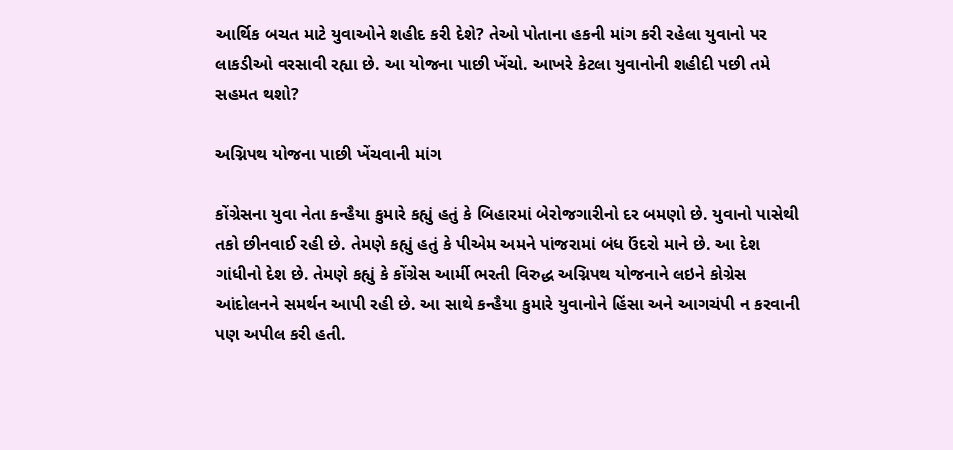આર્થિક બચત માટે યુવાઓને શહીદ કરી દેશે? તેઓ પોતાના હકની માંગ કરી રહેલા યુવાનો પર લાકડીઓ વરસાવી રહ્યા છે. આ યોજના પાછી ખેંચો. આખરે કેટલા યુવાનોની શહીદી પછી તમે સહમત થશો?

અગ્નિપથ યોજના પાછી ખેંચવાની માંગ

કોંગ્રેસના યુવા નેતા કન્હૈયા કુમારે કહ્યું હતું કે બિહારમાં બેરોજગારીનો દર બમણો છે. યુવાનો પાસેથી તકો છીનવાઈ રહી છે. તેમણે કહ્યું હતું કે પીએમ અમને પાંજરામાં બંધ ઉંદરો માને છે. આ દેશ ગાંધીનો દેશ છે. તેમણે કહ્યું કે કોંગ્રેસ આર્મી ભરતી વિરુદ્ધ અગ્નિપથ યોજનાને લઇને કોગ્રેસ આંદોલનને સમર્થન આપી રહી છે. આ સાથે કન્હૈયા કુમારે યુવાનોને હિંસા અને આગચંપી ન કરવાની પણ અપીલ કરી હતી.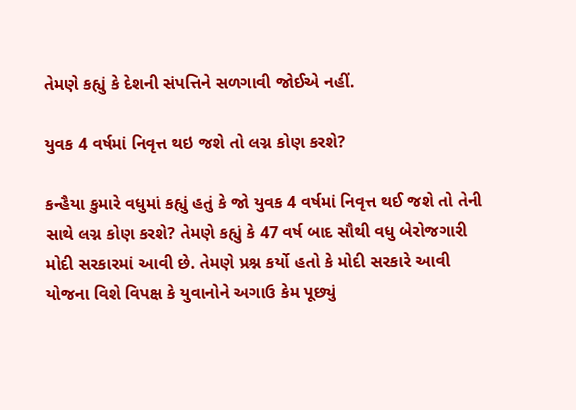તેમણે કહ્યું કે દેશની સંપત્તિને સળગાવી જોઈએ નહીં.

યુવક 4 વર્ષમાં નિવૃત્ત થઇ જશે તો લગ્ન કોણ કરશે?

કન્હૈયા કુમારે વધુમાં કહ્યું હતું કે જો યુવક 4 વર્ષમાં નિવૃત્ત થઈ જશે તો તેની સાથે લગ્ન કોણ કરશે? તેમણે કહ્યું કે 47 વર્ષ બાદ સૌથી વધુ બેરોજગારી મોદી સરકારમાં આવી છે. તેમણે પ્રશ્ન કર્યો હતો કે મોદી સરકારે આવી યોજના વિશે વિપક્ષ કે યુવાનોને અગાઉ કેમ પૂછ્યું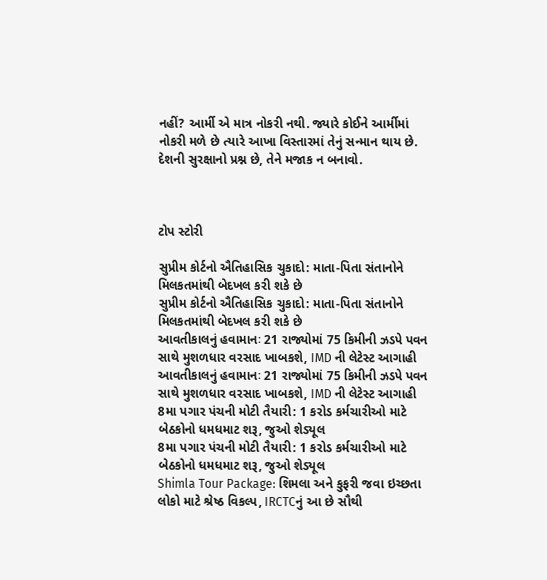નહીં? આર્મી એ માત્ર નોકરી નથી. જ્યારે કોઈને આર્મીમાં નોકરી મળે છે ત્યારે આખા વિસ્તારમાં તેનું સન્માન થાય છે. દેશની સુરક્ષાનો પ્રશ્ન છે, તેને મજાક ન બનાવો.



ટોપ સ્ટોરી

સુપ્રીમ કોર્ટનો ઐતિહાસિક ચુકાદો: માતા-પિતા સંતાનોને મિલકતમાંથી બેદખલ કરી શકે છે
સુપ્રીમ કોર્ટનો ઐતિહાસિક ચુકાદો: માતા-પિતા સંતાનોને મિલકતમાંથી બેદખલ કરી શકે છે
આવતીકાલનું હવામાનઃ 21 રાજ્યોમાં 75 કિમીની ઝડપે પવન સાથે મુશળધાર વરસાદ ખાબકશે, IMD ની લેટેસ્ટ આગાહી
આવતીકાલનું હવામાનઃ 21 રાજ્યોમાં 75 કિમીની ઝડપે પવન સાથે મુશળધાર વરસાદ ખાબકશે, IMD ની લેટેસ્ટ આગાહી
8મા પગાર પંચની મોટી તૈયારી: 1 કરોડ કર્મચારીઓ માટે બેઠકોનો ધમધમાટ શરૂ, જુઓ શેડ્યૂલ
8મા પગાર પંચની મોટી તૈયારી: 1 કરોડ કર્મચારીઓ માટે બેઠકોનો ધમધમાટ શરૂ, જુઓ શેડ્યૂલ
Shimla Tour Package: શિમલા અને કુફરી જવા ઇચ્છતા લોકો માટે શ્રેષ્ઠ વિકલ્પ, IRCTCનું આ છે સૌથી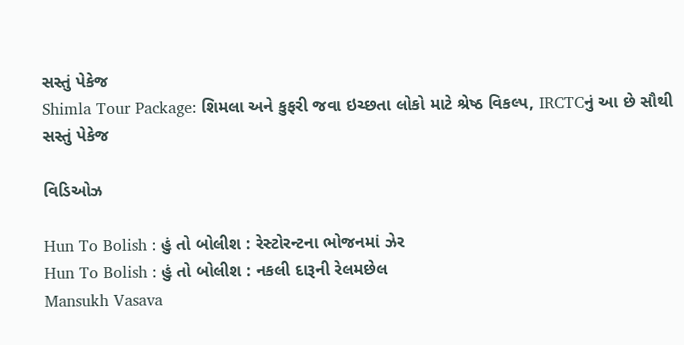સસ્તું પેકેજ
Shimla Tour Package: શિમલા અને કુફરી જવા ઇચ્છતા લોકો માટે શ્રેષ્ઠ વિકલ્પ, IRCTCનું આ છે સૌથી સસ્તું પેકેજ

વિડિઓઝ

Hun To Bolish : હું તો બોલીશ : રેસ્ટોરન્ટના ભોજનમાં ઝેર
Hun To Bolish : હું તો બોલીશ : નકલી દારૂની રેલમછેલ
Mansukh Vasava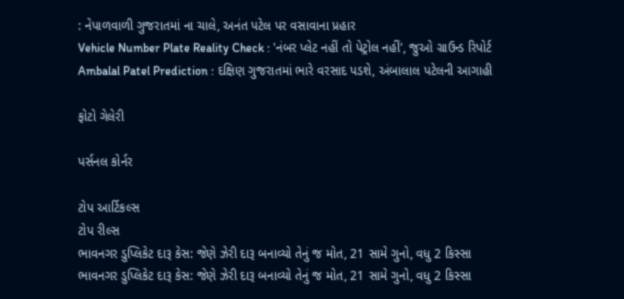: નેપાળવાળી ગુજરાતમાં ના ચાલે, અનંત પટેલ પર વસાવાના પ્રહાર
Vehicle Number Plate Reality Check : 'નંબર પ્લેટ નહીં તો પેટ્રોલ નહીં', જુઓ ગ્રાઉન્ડ રિપોર્ટ
Ambalal Patel Prediction : દક્ષિણ ગુજરાતમાં ભારે વરસાદ પડશે, અંબાલાલ પટેલની આગાહી

ફોટો ગેલેરી

પર્સનલ કોર્નર

ટોપ આર્ટિકલ્સ
ટોપ રીલ્સ
ભાવનગર ડુપ્લિકેટ દારૂ કેસ: જેણે ઝેરી દારૂ બનાવ્યો તેનું જ મોત, 21 સામે ગુનો, વધુ 2 કિસ્સા
ભાવનગર ડુપ્લિકેટ દારૂ કેસ: જેણે ઝેરી દારૂ બનાવ્યો તેનું જ મોત, 21 સામે ગુનો, વધુ 2 કિસ્સા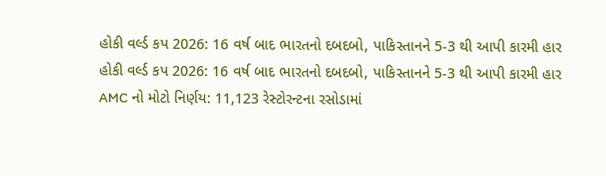હોકી વર્લ્ડ કપ 2026: 16 વર્ષ બાદ ભારતનો દબદબો, પાકિસ્તાનને 5-3 થી આપી કારમી હાર
હોકી વર્લ્ડ કપ 2026: 16 વર્ષ બાદ ભારતનો દબદબો, પાકિસ્તાનને 5-3 થી આપી કારમી હાર
AMC નો મોટો નિર્ણય: 11,123 રેસ્ટોરન્ટના રસોડામાં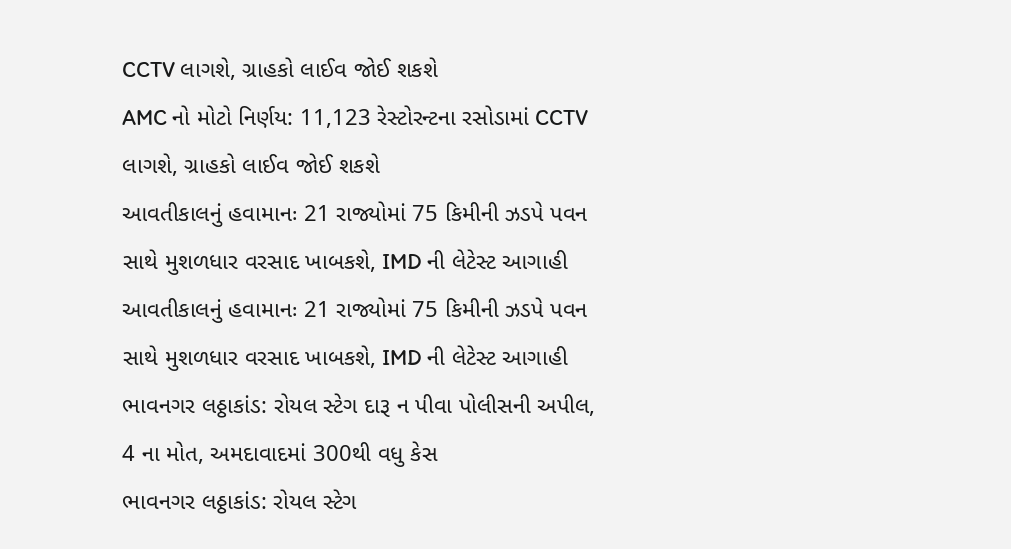CCTV લાગશે, ગ્રાહકો લાઈવ જોઈ શકશે
AMC નો મોટો નિર્ણય: 11,123 રેસ્ટોરન્ટના રસોડામાં CCTV લાગશે, ગ્રાહકો લાઈવ જોઈ શકશે
આવતીકાલનું હવામાનઃ 21 રાજ્યોમાં 75 કિમીની ઝડપે પવન સાથે મુશળધાર વરસાદ ખાબકશે, IMD ની લેટેસ્ટ આગાહી
આવતીકાલનું હવામાનઃ 21 રાજ્યોમાં 75 કિમીની ઝડપે પવન સાથે મુશળધાર વરસાદ ખાબકશે, IMD ની લેટેસ્ટ આગાહી
ભાવનગર લઠ્ઠાકાંડ: રોયલ સ્ટેગ દારૂ ન પીવા પોલીસની અપીલ, 4 ના મોત, અમદાવાદમાં 300થી વધુ કેસ
ભાવનગર લઠ્ઠાકાંડ: રોયલ સ્ટેગ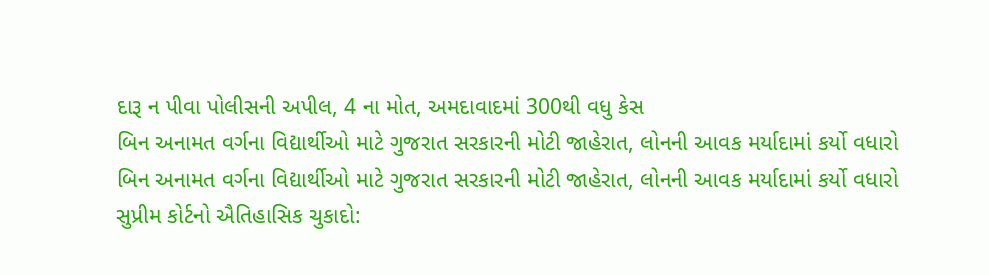દારૂ ન પીવા પોલીસની અપીલ, 4 ના મોત, અમદાવાદમાં 300થી વધુ કેસ
બિન અનામત વર્ગના વિદ્યાર્થીઓ માટે ગુજરાત સરકારની મોટી જાહેરાત, લોનની આવક મર્યાદામાં કર્યો વધારો
બિન અનામત વર્ગના વિદ્યાર્થીઓ માટે ગુજરાત સરકારની મોટી જાહેરાત, લોનની આવક મર્યાદામાં કર્યો વધારો
સુપ્રીમ કોર્ટનો ઐતિહાસિક ચુકાદો: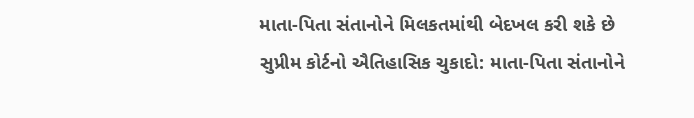માતા-પિતા સંતાનોને મિલકતમાંથી બેદખલ કરી શકે છે
સુપ્રીમ કોર્ટનો ઐતિહાસિક ચુકાદો: માતા-પિતા સંતાનોને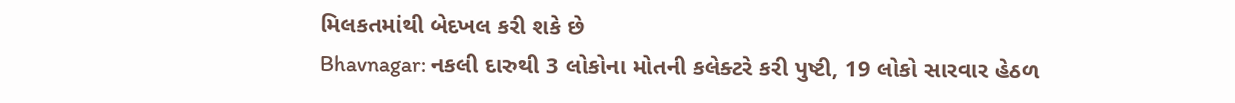મિલકતમાંથી બેદખલ કરી શકે છે
Bhavnagar: નકલી દારુથી 3 લોકોના મોતની કલેક્ટરે કરી પુષ્ટી, 19 લોકો સારવાર હેઠળ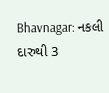Bhavnagar: નકલી દારુથી 3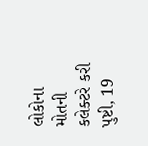લોકોના મોતની કલેક્ટરે કરી પુષ્ટી, 19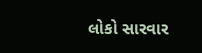લોકો સારવાર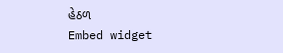હેઠળ
Embed widget